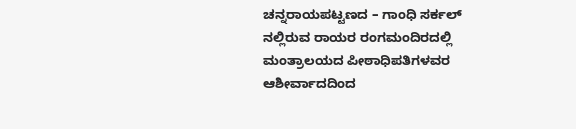ಚನ್ನರಾಯಪಟ್ಟಣದ – ಗಾಂಧಿ ಸರ್ಕಲ್ ನಲ್ಲಿರುವ ರಾಯರ ರಂಗಮಂದಿರದಲ್ಲಿ ಮಂತ್ರಾಲಯದ ಪೀಠಾಧಿಪತಿಗಳವರ ಆಶೀರ್ವಾದದಿಂದ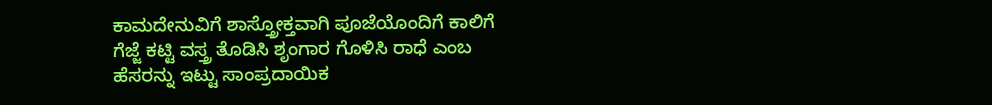ಕಾಮದೇನುವಿಗೆ ಶಾಸ್ತ್ರೋಕ್ತವಾಗಿ ಪೂಜೆಯೊಂದಿಗೆ ಕಾಲಿಗೆ ಗೆಜ್ಜೆ ಕಟ್ಟಿ ವಸ್ತ್ರ ತೊಡಿಸಿ ಶೃಂಗಾರ ಗೊಳಿಸಿ ರಾಧೆ ಎಂಬ ಹೆಸರನ್ನು ಇಟ್ಟು ಸಾಂಪ್ರದಾಯಿಕ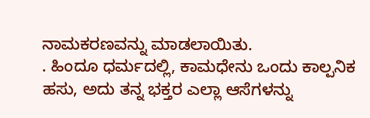ನಾಮಕರಣವನ್ನು ಮಾಡಲಾಯಿತು.
. ಹಿಂದೂ ಧರ್ಮದಲ್ಲಿ, ಕಾಮಧೇನು ಒಂದು ಕಾಲ್ಪನಿಕ ಹಸು, ಅದು ತನ್ನ ಭಕ್ತರ ಎಲ್ಲಾ ಆಸೆಗಳನ್ನು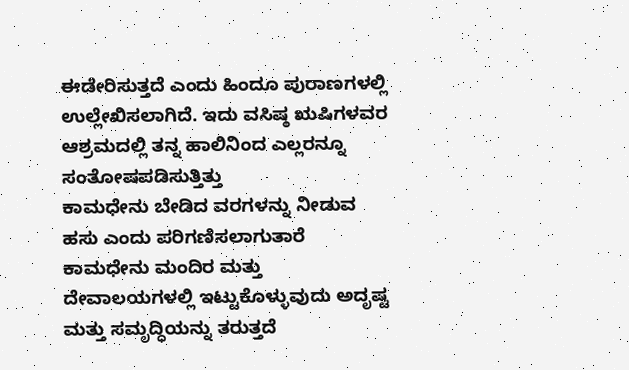ಈಡೇರಿಸುತ್ತದೆ ಎಂದು ಹಿಂದೂ ಪುರಾಣಗಳಲ್ಲಿ ಉಲ್ಲೇಖಿಸಲಾಗಿದೆ. ಇದು ವಸಿಷ್ಠ ಋಷಿಗಳವರ ಆಶ್ರಮದಲ್ಲಿ ತನ್ನ ಹಾಲಿನಿಂದ ಎಲ್ಲರನ್ನೂ ಸಂತೋಷಪಡಿಸುತ್ತಿತ್ತು
ಕಾಮಧೇನು ಬೇಡಿದ ವರಗಳನ್ನು ನೀಡುವ ಹಸು ಎಂದು ಪರಿಗಣಿಸಲಾಗುತಾರೆ ಕಾಮಧೇನು ಮಂದಿರ ಮತ್ತು ದೇವಾಲಯಗಳಲ್ಲಿ ಇಟ್ಟುಕೊಳ್ಳುವುದು ಅದೃಷ್ಟ ಮತ್ತು ಸಮೃದ್ಧಿಯನ್ನು ತರುತ್ತದೆ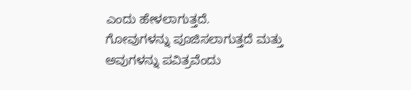ಎಂದು ಹೇಳಲಾಗುತ್ತದೆ.
ಗೋವುಗಳನ್ನು ಪೂಜಿಸಲಾಗುತ್ತದೆ ಮತ್ತು ಅವುಗಳನ್ನು ಪವಿತ್ರವೆಂದು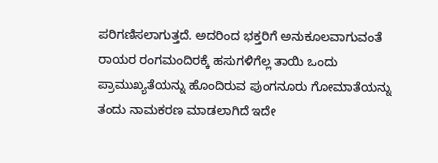ಪರಿಗಣಿಸಲಾಗುತ್ತದೆ. ಅದರಿಂದ ಭಕ್ತರಿಗೆ ಅನುಕೂಲವಾಗುವಂತೆ ರಾಯರ ರಂಗಮಂದಿರಕ್ಕೆ ಹಸುಗಳಿಗೆಲ್ಲ ತಾಯಿ ಒಂದು ಪ್ರಾಮುಖ್ಯತೆಯನ್ನು ಹೊಂದಿರುವ ಪುಂಗನೂರು ಗೋಮಾತೆಯನ್ನು ತಂದು ನಾಮಕರಣ ಮಾಡಲಾಗಿದೆ ಇದೇ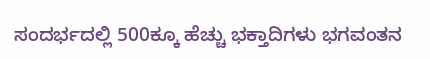ಸಂದರ್ಭದಲ್ಲಿ 500ಕ್ಕೂ ಹೆಚ್ಚು ಭಕ್ತಾದಿಗಳು ಭಗವಂತನ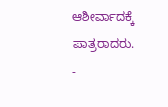ಆಶೀರ್ವಾದಕ್ಕೆ ಪಾತ್ರರಾದರು.
-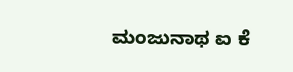ಮಂಜುನಾಥ ಐ ಕೆ